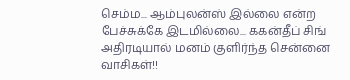செம்ம... ஆம்புலன்ஸ் இல்லை என்ற பேச்சுக்கே இடமில்லை... ககன்தீப் சிங் அதிரடியால் மனம் குளிர்ந்த சென்னை வாசிகள்!!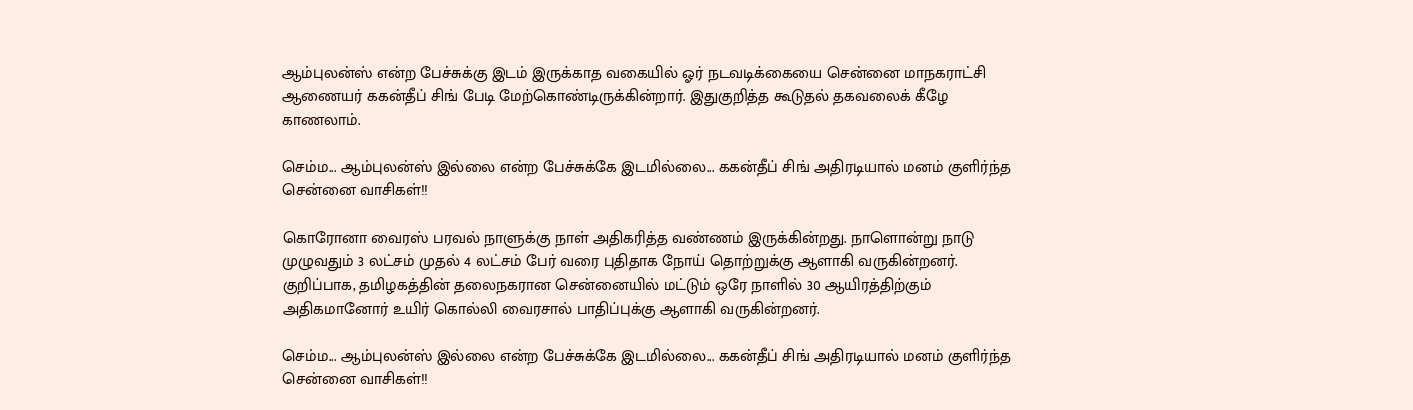ஆம்புலன்ஸ் என்ற பேச்சுக்கு இடம் இருக்காத வகையில் ஓர் நடவடிக்கையை சென்னை மாநகராட்சி ஆணையர் ககன்தீப் சிங் பேடி மேற்கொண்டிருக்கின்றார். இதுகுறித்த கூடுதல் தகவலைக் கீழே காணலாம்.

செம்ம... ஆம்புலன்ஸ் இல்லை என்ற பேச்சுக்கே இடமில்லை... ககன்தீப் சிங் அதிரடியால் மனம் குளிர்ந்த சென்னை வாசிகள்!!

கொரோனா வைரஸ் பரவல் நாளுக்கு நாள் அதிகரித்த வண்ணம் இருக்கின்றது. நாளொன்று நாடு முழுவதும் 3 லட்சம் முதல் 4 லட்சம் பேர் வரை புதிதாக நோய் தொற்றுக்கு ஆளாகி வருகின்றனர். குறிப்பாக, தமிழகத்தின் தலைநகரான சென்னையில் மட்டும் ஒரே நாளில் 30 ஆயிரத்திற்கும் அதிகமானோர் உயிர் கொல்லி வைரசால் பாதிப்புக்கு ஆளாகி வருகின்றனர்.

செம்ம... ஆம்புலன்ஸ் இல்லை என்ற பேச்சுக்கே இடமில்லை... ககன்தீப் சிங் அதிரடியால் மனம் குளிர்ந்த சென்னை வாசிகள்!!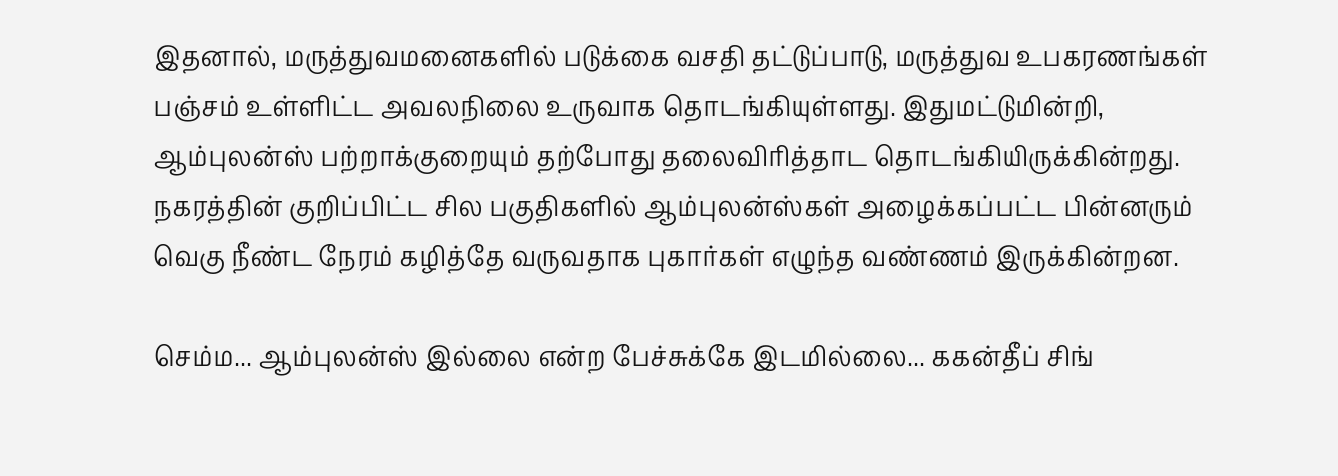இதனால், மருத்துவமனைகளில் படுக்கை வசதி தட்டுப்பாடு, மருத்துவ உபகரணங்கள் பஞ்சம் உள்ளிட்ட அவலநிலை உருவாக தொடங்கியுள்ளது. இதுமட்டுமின்றி, ஆம்புலன்ஸ் பற்றாக்குறையும் தற்போது தலைவிரித்தாட தொடங்கியிருக்கின்றது. நகரத்தின் குறிப்பிட்ட சில பகுதிகளில் ஆம்புலன்ஸ்கள் அழைக்கப்பட்ட பின்னரும் வெகு நீண்ட நேரம் கழித்தே வருவதாக புகார்கள் எழுந்த வண்ணம் இருக்கின்றன.

செம்ம... ஆம்புலன்ஸ் இல்லை என்ற பேச்சுக்கே இடமில்லை... ககன்தீப் சிங்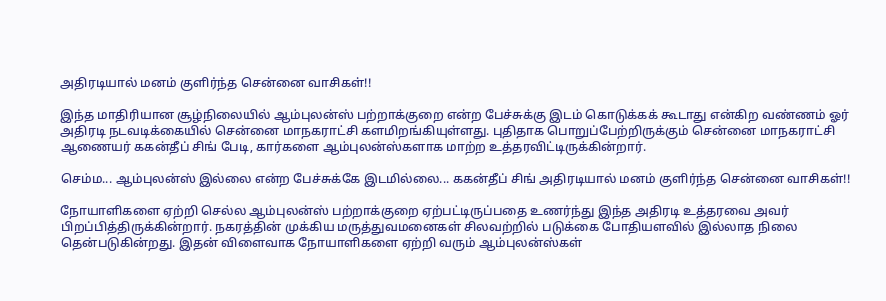அதிரடியால் மனம் குளிர்ந்த சென்னை வாசிகள்!!

இந்த மாதிரியான சூழ்நிலையில் ஆம்புலன்ஸ் பற்றாக்குறை என்ற பேச்சுக்கு இடம் கொடுக்கக் கூடாது என்கிற வண்ணம் ஓர் அதிரடி நடவடிக்கையில் சென்னை மாநகராட்சி களமிறங்கியுள்ளது. புதிதாக பொறுப்பேற்றிருக்கும் சென்னை மாநகராட்சி ஆணையர் ககன்தீப் சிங் பேடி, கார்களை ஆம்புலன்ஸ்களாக மாற்ற உத்தரவிட்டிருக்கின்றார்.

செம்ம... ஆம்புலன்ஸ் இல்லை என்ற பேச்சுக்கே இடமில்லை... ககன்தீப் சிங் அதிரடியால் மனம் குளிர்ந்த சென்னை வாசிகள்!!

நோயாளிகளை ஏற்றி செல்ல ஆம்புலன்ஸ் பற்றாக்குறை ஏற்பட்டிருப்பதை உணர்ந்து இந்த அதிரடி உத்தரவை அவர் பிறப்பித்திருக்கின்றார். நகரத்தின் முக்கிய மருத்துவமனைகள் சிலவற்றில் படுக்கை போதியளவில் இல்லாத நிலை தென்படுகின்றது. இதன் விளைவாக நோயாளிகளை ஏற்றி வரும் ஆம்புலன்ஸ்கள்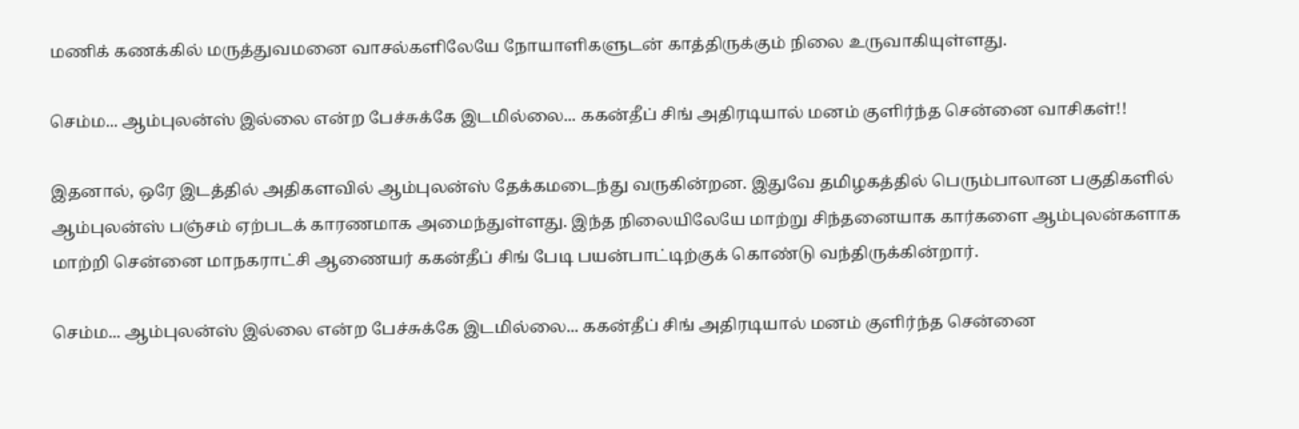மணிக் கணக்கில் மருத்துவமனை வாசல்களிலேயே நோயாளிகளுடன் காத்திருக்கும் நிலை உருவாகியுள்ளது.

செம்ம... ஆம்புலன்ஸ் இல்லை என்ற பேச்சுக்கே இடமில்லை... ககன்தீப் சிங் அதிரடியால் மனம் குளிர்ந்த சென்னை வாசிகள்!!

இதனால், ஒரே இடத்தில் அதிகளவில் ஆம்புலன்ஸ் தேக்கமடைந்து வருகின்றன. இதுவே தமிழகத்தில் பெரும்பாலான பகுதிகளில் ஆம்புலன்ஸ் பஞ்சம் ஏற்படக் காரணமாக அமைந்துள்ளது. இந்த நிலையிலேயே மாற்று சிந்தனையாக கார்களை ஆம்புலன்களாக மாற்றி சென்னை மாநகராட்சி ஆணையர் ககன்தீப் சிங் பேடி பயன்பாட்டிற்குக் கொண்டு வந்திருக்கின்றார்.

செம்ம... ஆம்புலன்ஸ் இல்லை என்ற பேச்சுக்கே இடமில்லை... ககன்தீப் சிங் அதிரடியால் மனம் குளிர்ந்த சென்னை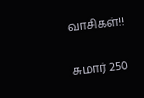வாசிகள்!!

சுமார் 250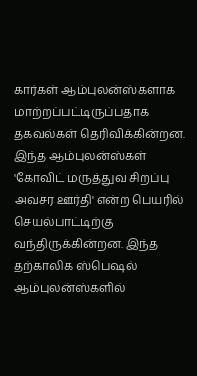கார்கள் ஆம்புலன்ஸ்களாக மாற்றப்பட்டிருப்பதாக தகவல்கள் தெரிவிக்கின்றன. இந்த ஆம்புலன்ஸ்கள் 'கோவிட் மருத்துவ சிறப்பு அவசர ஊர்தி' என்ற பெயரில் செயல்பாட்டிற்கு வந்திருக்கின்றன. இந்த தற்காலிக ஸ்பெஷல் ஆம்புலன்ஸ்களில்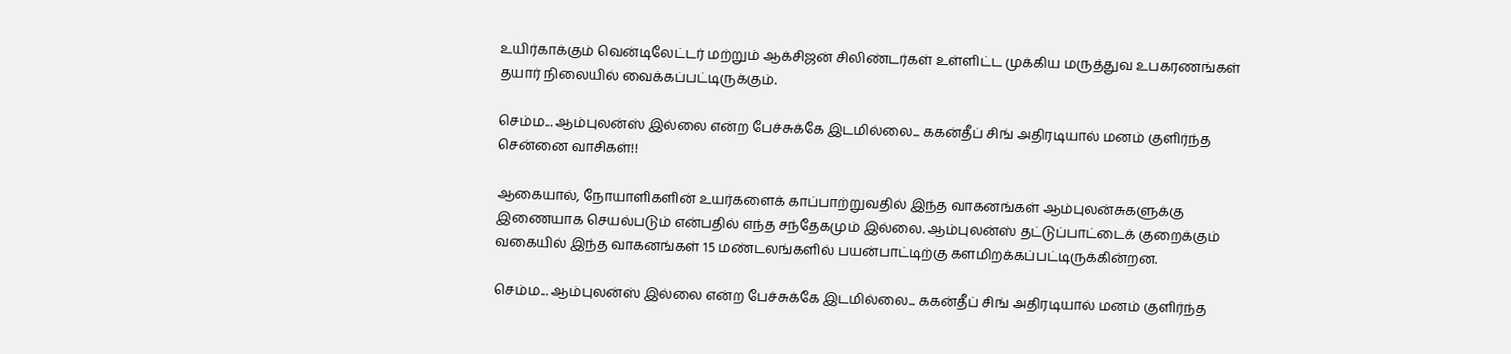உயிர்காக்கும் வென்டிலேட்டர் மற்றும் ஆக்சிஜன் சிலிண்டர்கள் உள்ளிட்ட முக்கிய மருத்துவ உபகரணங்கள் தயார் நிலையில் வைக்கப்பட்டிருக்கும்.

செம்ம... ஆம்புலன்ஸ் இல்லை என்ற பேச்சுக்கே இடமில்லை... ககன்தீப் சிங் அதிரடியால் மனம் குளிர்ந்த சென்னை வாசிகள்!!

ஆகையால், நோயாளிகளின் உயர்களைக் காப்பாற்றுவதில் இந்த வாகனங்கள் ஆம்புலன்சுகளுக்கு இணையாக செயல்படும் என்பதில் எந்த சந்தேகமும் இல்லை. ஆம்புலன்ஸ் தட்டுப்பாட்டைக் குறைக்கும் வகையில் இந்த வாகனங்கள் 15 மண்டலங்களில் பயன்பாட்டிற்கு களமிறக்கப்பட்டிருக்கின்றன.

செம்ம... ஆம்புலன்ஸ் இல்லை என்ற பேச்சுக்கே இடமில்லை... ககன்தீப் சிங் அதிரடியால் மனம் குளிர்ந்த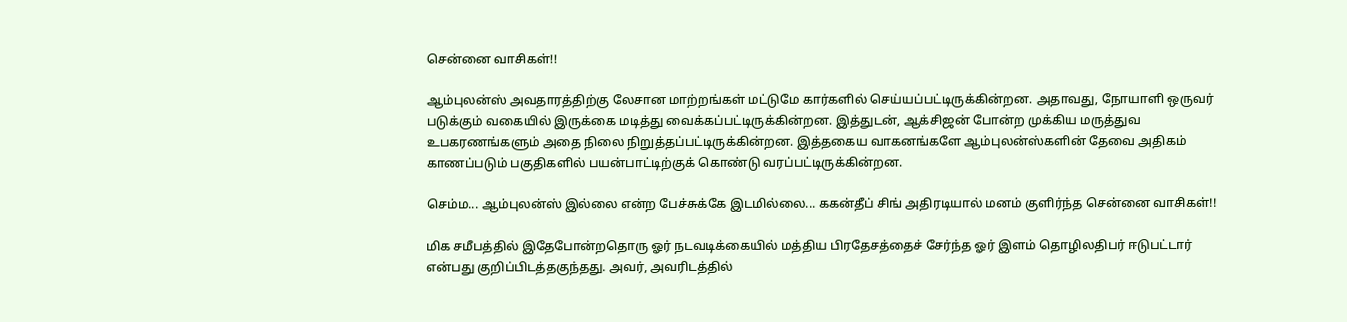சென்னை வாசிகள்!!

ஆம்புலன்ஸ் அவதாரத்திற்கு லேசான மாற்றங்கள் மட்டுமே கார்களில் செய்யப்பட்டிருக்கின்றன. அதாவது, நோயாளி ஒருவர் படுக்கும் வகையில் இருக்கை மடித்து வைக்கப்பட்டிருக்கின்றன. இத்துடன், ஆக்சிஜன் போன்ற முக்கிய மருத்துவ உபகரணங்களும் அதை நிலை நிறுத்தப்பட்டிருக்கின்றன. இத்தகைய வாகனங்களே ஆம்புலன்ஸ்களின் தேவை அதிகம் காணப்படும் பகுதிகளில் பயன்பாட்டிற்குக் கொண்டு வரப்பட்டிருக்கின்றன.

செம்ம... ஆம்புலன்ஸ் இல்லை என்ற பேச்சுக்கே இடமில்லை... ககன்தீப் சிங் அதிரடியால் மனம் குளிர்ந்த சென்னை வாசிகள்!!

மிக சமீபத்தில் இதேபோன்றதொரு ஓர் நடவடிக்கையில் மத்திய பிரதேசத்தைச் சேர்ந்த ஓர் இளம் தொழிலதிபர் ஈடுபட்டார் என்பது குறிப்பிடத்தகுந்தது. அவர், அவரிடத்தில்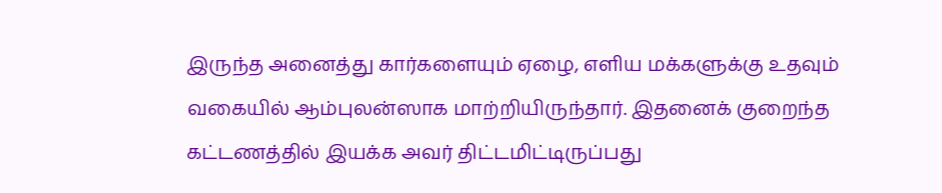இருந்த அனைத்து கார்களையும் ஏழை, எளிய மக்களுக்கு உதவும் வகையில் ஆம்புலன்ஸாக மாற்றியிருந்தார். இதனைக் குறைந்த கட்டணத்தில் இயக்க அவர் திட்டமிட்டிருப்பது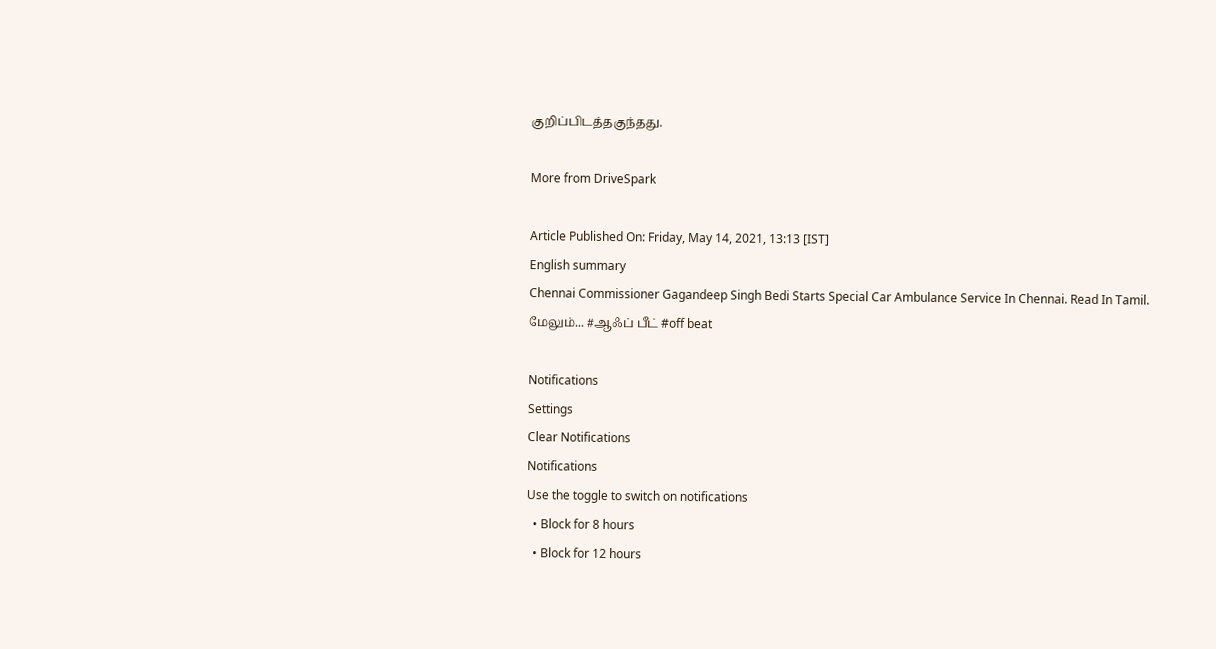குறிப்பிடத்தகுந்தது.

More from DriveSpark

Article Published On: Friday, May 14, 2021, 13:13 [IST]
English summary
Chennai Commissioner Gagandeep Singh Bedi Starts Special Car Ambulance Service In Chennai. Read In Tamil.
மேலும்... #ஆஃப் பீட் #off beat

Notifications
Settings
Clear Notifications
Notifications
Use the toggle to switch on notifications
  • Block for 8 hours
  • Block for 12 hours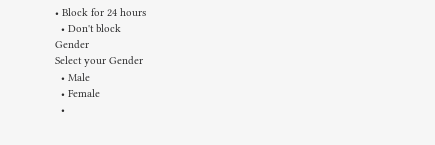• Block for 24 hours
  • Don't block
Gender
Select your Gender
  • Male
  • Female
  •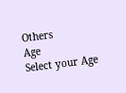Others
Age
Select your Age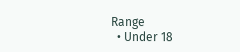Range
  • Under 18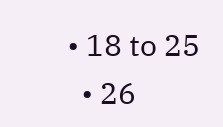• 18 to 25
  • 26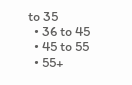to 35
  • 36 to 45
  • 45 to 55
  • 55+